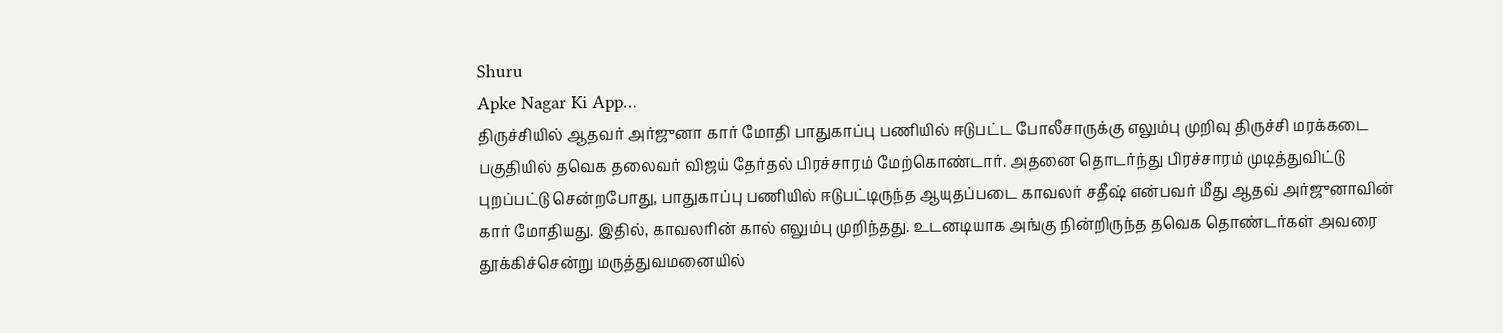Shuru
Apke Nagar Ki App…
திருச்சியில் ஆதவர் அர்ஜுனா கார் மோதி பாதுகாப்பு பணியில் ஈடுபட்ட போலீசாருக்கு எலும்பு முறிவு திருச்சி மரக்கடை பகுதியில் தவெக தலைவர் விஜய் தேர்தல் பிரச்சாரம் மேற்கொண்டார். அதனை தொடர்ந்து பிரச்சாரம் முடித்துவிட்டு புறப்பட்டு சென்றபோது, பாதுகாப்பு பணியில் ஈடுபட்டிருந்த ஆயுதப்படை காவலர் சதீஷ் என்பவர் மீது ஆதவ் அர்ஜுனாவின் கார் மோதியது. இதில், காவலரின் கால் எலும்பு முறிந்தது. உடனடியாக அங்கு நின்றிருந்த தவெக தொண்டர்கள் அவரை தூக்கிச்சென்று மருத்துவமனையில்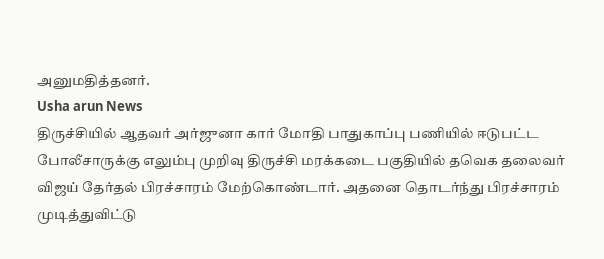அனுமதித்தனர்.
Usha arun News
திருச்சியில் ஆதவர் அர்ஜுனா கார் மோதி பாதுகாப்பு பணியில் ஈடுபட்ட போலீசாருக்கு எலும்பு முறிவு திருச்சி மரக்கடை பகுதியில் தவெக தலைவர் விஜய் தேர்தல் பிரச்சாரம் மேற்கொண்டார். அதனை தொடர்ந்து பிரச்சாரம் முடித்துவிட்டு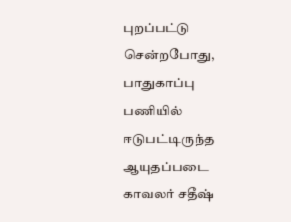புறப்பட்டு சென்றபோது, பாதுகாப்பு பணியில் ஈடுபட்டிருந்த ஆயுதப்படை காவலர் சதீஷ்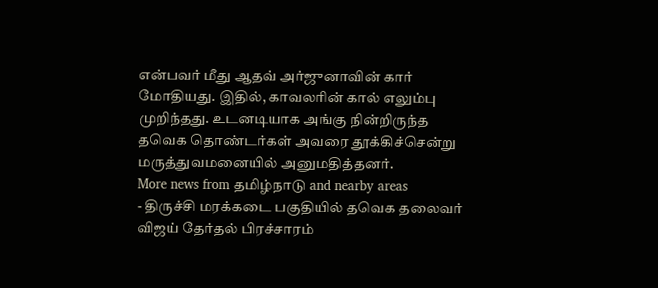என்பவர் மீது ஆதவ் அர்ஜுனாவின் கார் மோதியது. இதில், காவலரின் கால் எலும்பு முறிந்தது. உடனடியாக அங்கு நின்றிருந்த தவெக தொண்டர்கள் அவரை தூக்கிச்சென்று மருத்துவமனையில் அனுமதித்தனர்.
More news from தமிழ்நாடு and nearby areas
- திருச்சி மரக்கடை பகுதியில் தவெக தலைவர் விஜய் தேர்தல் பிரச்சாரம்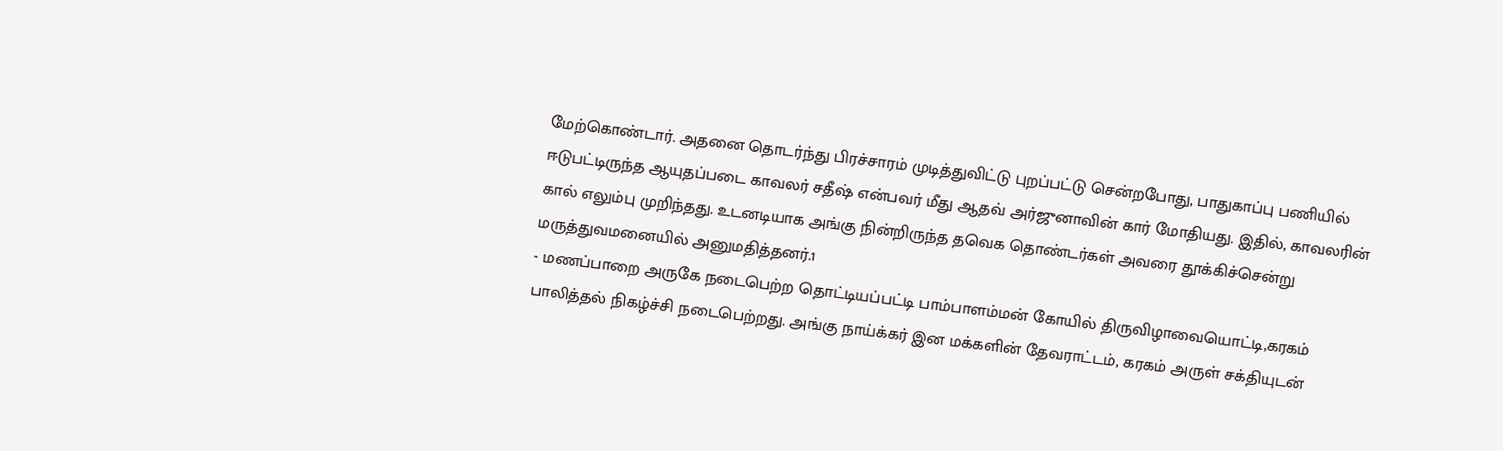மேற்கொண்டார். அதனை தொடர்ந்து பிரச்சாரம் முடித்துவிட்டு புறப்பட்டு சென்றபோது, பாதுகாப்பு பணியில் ஈடுபட்டிருந்த ஆயுதப்படை காவலர் சதீஷ் என்பவர் மீது ஆதவ் அர்ஜுனாவின் கார் மோதியது. இதில், காவலரின் கால் எலும்பு முறிந்தது. உடனடியாக அங்கு நின்றிருந்த தவெக தொண்டர்கள் அவரை தூக்கிச்சென்று மருத்துவமனையில் அனுமதித்தனர்.1
- மணப்பாறை அருகே நடைபெற்ற தொட்டியப்பட்டி பாம்பாளம்மன் கோயில் திருவிழாவையொட்டி,கரகம் பாலித்தல் நிகழ்ச்சி நடைபெற்றது. அங்கு நாய்க்கர் இன மக்களின் தேவராட்டம், கரகம் அருள் சக்தியுடன்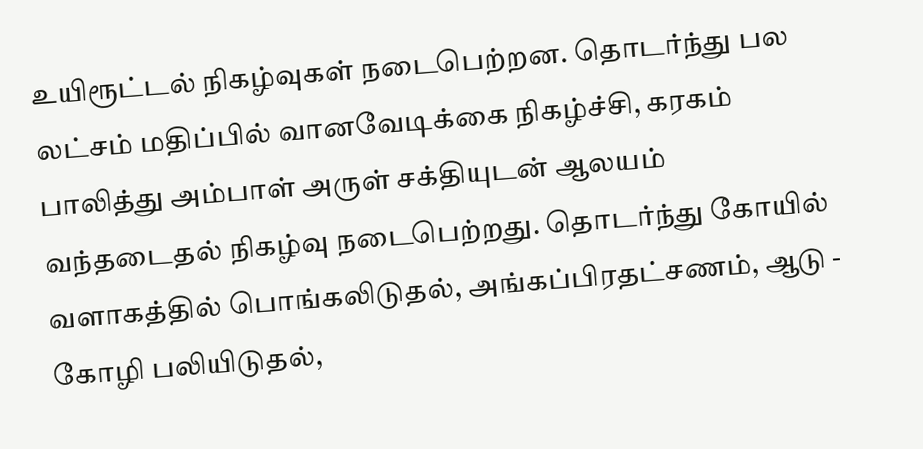உயிரூட்டல் நிகழ்வுகள் நடைபெற்றன. தொடர்ந்து பல லட்சம் மதிப்பில் வானவேடிக்கை நிகழ்ச்சி, கரகம் பாலித்து அம்பாள் அருள் சக்தியுடன் ஆலயம் வந்தடைதல் நிகழ்வு நடைபெற்றது. தொடர்ந்து கோயில் வளாகத்தில் பொங்கலிடுதல், அங்கப்பிரதட்சணம், ஆடு - கோழி பலியிடுதல்,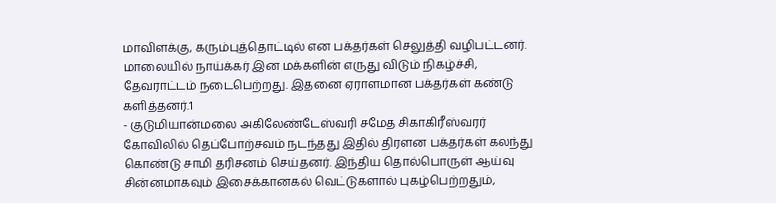மாவிளக்கு, கரும்புத்தொட்டில் என பக்தர்கள் செலுத்தி வழிபட்டனர். மாலையில் நாய்க்கர் இன மக்களின் எருது விடும் நிகழ்ச்சி, தேவராட்டம் நடைபெற்றது. இதனை ஏராளமான பக்தர்கள் கண்டு களித்தனர்.1
- குடுமியான்மலை அகிலேண்டேஸ்வரி சமேத சிகாகிரீஸ்வரர் கோவிலில் தெப்போற்சவம் நடந்தது இதில் திரளன பக்தர்கள் கலந்து கொண்டு சாமி தரிசனம் செய்தனர். இந்திய தொல்பொருள் ஆய்வு சின்னமாகவும் இசைக்கானகல் வெட்டுகளால் புகழ்பெற்றதும்,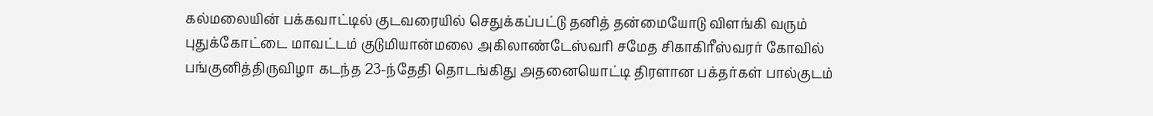கல்மலையின் பக்கவாட்டில் குடவரையில் செதுக்கப்பட்டு தனித் தன்மையோடு விளங்கி வரும் புதுக்கோட்டை மாவட்டம் குடுமியான்மலை அகிலாண்டேஸ்வரி சமேத சிகாகிரீஸ்வரர் கோவில் பங்குனித்திருவிழா கடந்த 23-ந்தேதி தொடங்கிது அதனையொட்டி திரளான பக்தர்கள் பால்குடம்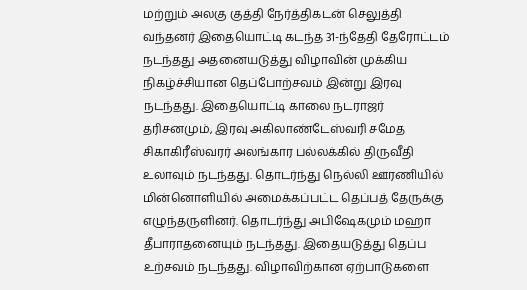மற்றும் அலகு குத்தி நேர்த்திகடன் செலுத்தி வந்தனர் இதையொட்டி கடந்த 31-ந்தேதி தேரோட்டம் நடந்தது அதனையடுத்து விழாவின் முக்கிய நிகழ்ச்சியான தெப்போற்சவம் இன்று இரவு நடந்தது. இதையொட்டி காலை நடராஜர் தரிசனமும், இரவு அகிலாண்டேஸ்வரி சமேத சிகாகிரீஸ்வரர் அலங்கார பல்லக்கில் திருவீதி உலாவும் நடந்தது. தொடர்ந்து நெல்லி ஊரணியில் மின்னொளியில் அமைக்கப்பட்ட தெப்பத் தேருக்கு எழுந்தருளினர். தொடர்ந்து அபிஷேகமும் மஹா தீபாராதனையும் நடந்தது. இதையடுத்து தெப்ப உற்சவம் நடந்தது. விழாவிற்கான ஏற்பாடுகளை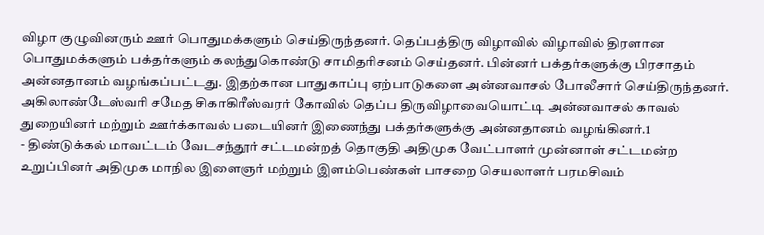விழா குழுவினரும் ஊர் பொதுமக்களும் செய்திருந்தனர். தெப்பத்திரு விழாவில் விழாவில் திரளான பொதுமக்களும் பக்தர்களும் கலந்துகொண்டு சாமிதரிசனம் செய்தனர். பின்னர் பக்தர்களுக்கு பிரசாதம் அன்னதானம் வழங்கப்பட்டது. இதற்கான பாதுகாப்பு ஏற்பாடுகளை அன்னவாசல் போலீசார் செய்திருந்தனர். அகிலாண்டேஸ்வரி சமேத சிகாகிரீஸ்வரர் கோவில் தெப்ப திருவிழாவையொட்டி அன்னவாசல் காவல் துறையினர் மற்றும் ஊர்க்காவல் படையினர் இணைந்து பக்தர்களுக்கு அன்னதானம் வழங்கினர்.1
- திண்டுக்கல் மாவட்டம் வேடசந்தூர் சட்டமன்றத் தொகுதி அதிமுக வேட்பாளர் முன்னாள் சட்டமன்ற உறுப்பினர் அதிமுக மாநில இளைஞர் மற்றும் இளம்பெண்கள் பாசறை செயலாளர் பரமசிவம்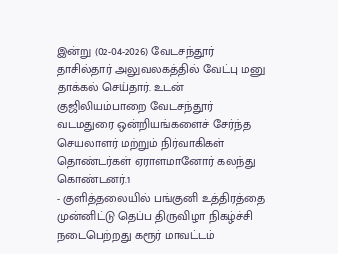இன்று (02-04-2026) வேடசந்தூர் தாசில்தார் அலுவலகத்தில் வேட்பு மனு தாக்கல் செய்தார். உடன் குஜிலியம்பாறை வேடசந்தூர் வடமதுரை ஒன்றியங்களைச் சேர்ந்த செயலாளர் மற்றும் நிர்வாகிகள் தொண்டர்கள் ஏராளமானோர் கலந்து கொண்டனர்.1
- குளித்தலையில் பங்குனி உத்திரத்தை முன்னிட்டு தெப்ப திருவிழா நிகழ்ச்சி நடைபெற்றது கரூர் மாவட்டம்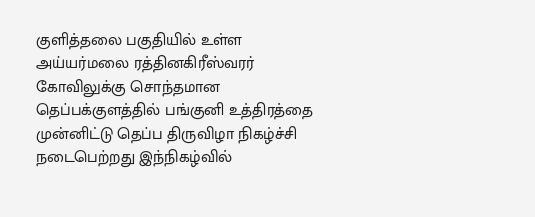குளித்தலை பகுதியில் உள்ள அய்யர்மலை ரத்தினகிரீஸ்வரர் கோவிலுக்கு சொந்தமான தெப்பக்குளத்தில் பங்குனி உத்திரத்தை முன்னிட்டு தெப்ப திருவிழா நிகழ்ச்சி நடைபெற்றது இந்நிகழ்வில்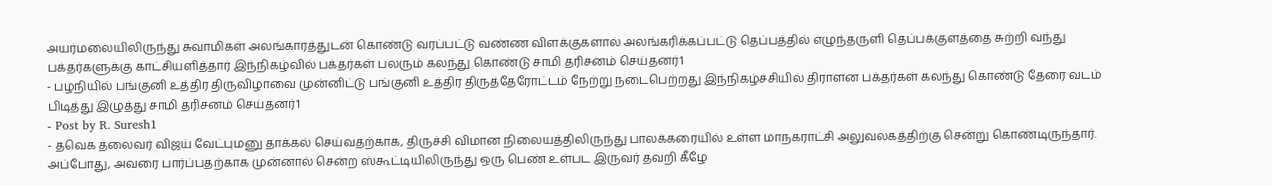அயர்மலையிலிருந்து சுவாமிகள் அலங்காரத்துடன் கொண்டு வரப்பட்டு வண்ண விளக்குகளால் அலங்கரிக்கப்பட்டு தெப்பத்தில் எழுந்தருளி தெப்பக்குளத்தை சுற்றி வந்து பக்தர்களுக்கு காட்சியளித்தார் இந்நிகழ்வில் பக்தர்கள் பலரும் கலந்து கொண்டு சாமி தரிசனம் செய்தனர்1
- பழநியில் பங்குனி உத்திர திருவிழாவை முன்னிட்டு பங்குனி உத்திர திருத்தேரோட்டம் நேற்று நடைபெற்றது இந்நிகழ்ச்சியில் திராளன பக்தர்கள் கலந்து கொண்டு தேரை வடம் பிடித்து இழுத்து சாமி தரிசனம் செய்தனர்1
- Post by R. Suresh1
- தவெக தலைவர் விஜய் வேட்புமனு தாக்கல் செய்வதற்காக, திருச்சி விமான நிலையத்திலிருந்து பாலக்கரையில் உள்ள மாநகராட்சி அலுவலகத்திற்கு சென்று கொண்டிருந்தார். அப்போது, அவரை பார்ப்பதற்காக முன்னால் சென்ற ஸ்கூட்டியிலிருந்து ஒரு பெண் உள்பட இருவர் தவறி கீழே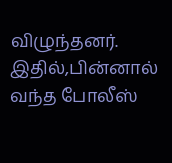விழுந்தனர். இதில்,பின்னால் வந்த போலீஸ்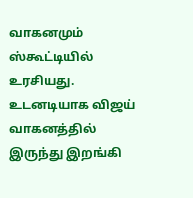வாகனமும் ஸ்கூட்டியில் உரசியது. உடனடியாக விஜய் வாகனத்தில் இருந்து இறங்கி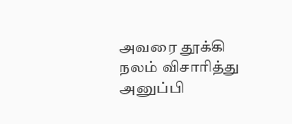அவரை தூக்கி நலம் விசாரித்து அனுப்பி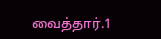வைத்தார்.1